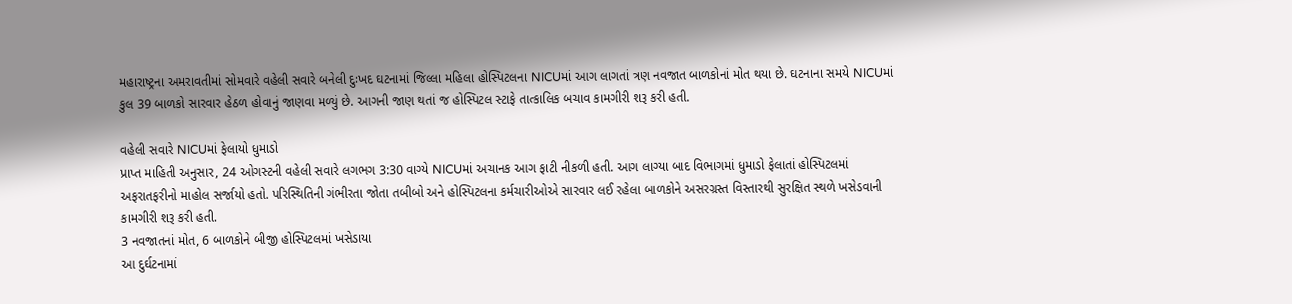મહારાષ્ટ્રના અમરાવતીમાં સોમવારે વહેલી સવારે બનેલી દુઃખદ ઘટનામાં જિલ્લા મહિલા હોસ્પિટલના NICUમાં આગ લાગતાં ત્રણ નવજાત બાળકોનાં મોત થયા છે. ઘટનાના સમયે NICUમાં કુલ 39 બાળકો સારવાર હેઠળ હોવાનું જાણવા મળ્યું છે. આગની જાણ થતાં જ હોસ્પિટલ સ્ટાફે તાત્કાલિક બચાવ કામગીરી શરૂ કરી હતી.

વહેલી સવારે NICUમાં ફેલાયો ધુમાડો
પ્રાપ્ત માહિતી અનુસાર, 24 ઓગસ્ટની વહેલી સવારે લગભગ 3:30 વાગ્યે NICUમાં અચાનક આગ ફાટી નીકળી હતી. આગ લાગ્યા બાદ વિભાગમાં ધુમાડો ફેલાતાં હોસ્પિટલમાં અફરાતફરીનો માહોલ સર્જાયો હતો. પરિસ્થિતિની ગંભીરતા જોતા તબીબો અને હોસ્પિટલના કર્મચારીઓએ સારવાર લઈ રહેલા બાળકોને અસરગ્રસ્ત વિસ્તારથી સુરક્ષિત સ્થળે ખસેડવાની કામગીરી શરૂ કરી હતી.
3 નવજાતનાં મોત, 6 બાળકોને બીજી હોસ્પિટલમાં ખસેડાયા
આ દુર્ઘટનામાં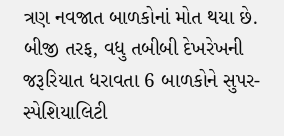ત્રણ નવજાત બાળકોનાં મોત થયા છે. બીજી તરફ, વધુ તબીબી દેખરેખની જરૂરિયાત ધરાવતા 6 બાળકોને સુપર-સ્પેશિયાલિટી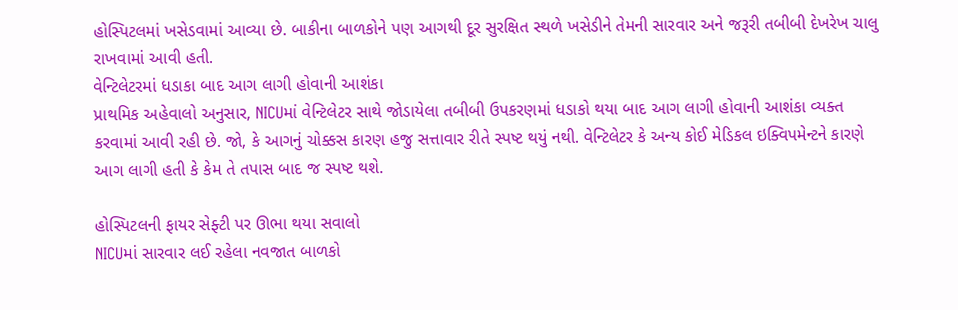હોસ્પિટલમાં ખસેડવામાં આવ્યા છે. બાકીના બાળકોને પણ આગથી દૂર સુરક્ષિત સ્થળે ખસેડીને તેમની સારવાર અને જરૂરી તબીબી દેખરેખ ચાલુ રાખવામાં આવી હતી.
વેન્ટિલેટરમાં ધડાકા બાદ આગ લાગી હોવાની આશંકા
પ્રાથમિક અહેવાલો અનુસાર, NICUમાં વેન્ટિલેટર સાથે જોડાયેલા તબીબી ઉપકરણમાં ધડાકો થયા બાદ આગ લાગી હોવાની આશંકા વ્યક્ત કરવામાં આવી રહી છે. જો, કે આગનું ચોક્કસ કારણ હજુ સત્તાવાર રીતે સ્પષ્ટ થયું નથી. વેન્ટિલેટર કે અન્ય કોઈ મેડિકલ ઇક્વિપમેન્ટને કારણે આગ લાગી હતી કે કેમ તે તપાસ બાદ જ સ્પષ્ટ થશે.

હોસ્પિટલની ફાયર સેફ્ટી પર ઊભા થયા સવાલો
NICUમાં સારવાર લઈ રહેલા નવજાત બાળકો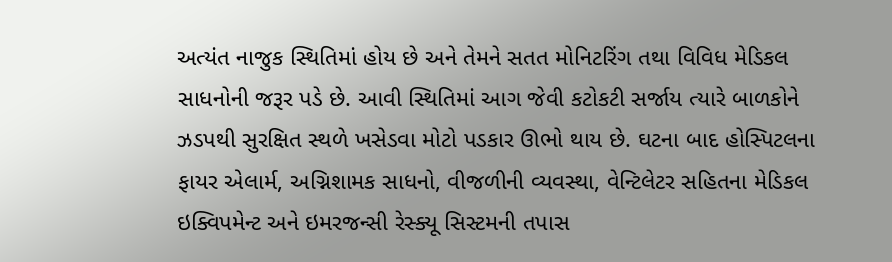અત્યંત નાજુક સ્થિતિમાં હોય છે અને તેમને સતત મોનિટરિંગ તથા વિવિધ મેડિકલ સાધનોની જરૂર પડે છે. આવી સ્થિતિમાં આગ જેવી કટોકટી સર્જાય ત્યારે બાળકોને ઝડપથી સુરક્ષિત સ્થળે ખસેડવા મોટો પડકાર ઊભો થાય છે. ઘટના બાદ હોસ્પિટલના ફાયર એલાર્મ, અગ્નિશામક સાધનો, વીજળીની વ્યવસ્થા, વેન્ટિલેટર સહિતના મેડિકલ ઇક્વિપમેન્ટ અને ઇમરજન્સી રેસ્ક્યૂ સિસ્ટમની તપાસ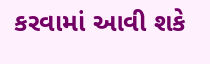કરવામાં આવી શકે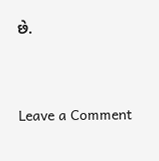છે.




Leave a Comment